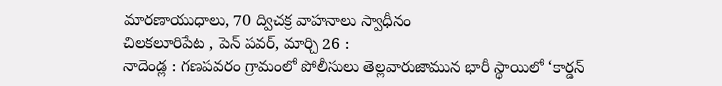మారణాయుధాలు, 70 ద్విచక్ర వాహనాలు స్వాధీనం
చిలకలూరిపేట , పెన్ పవర్, మార్చి 26 :
నాదెండ్ల : గణపవరం గ్రామంలో పోలీసులు తెల్లవారుజామున భారీ స్థాయిలో ‘కార్డన్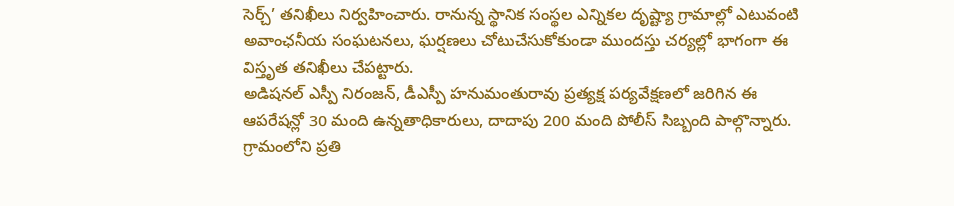సెర్చ్’ తనిఖీలు నిర్వహించారు. రానున్న స్థానిక సంస్థల ఎన్నికల దృష్ట్యా గ్రామాల్లో ఎటువంటి అవాంఛనీయ సంఘటనలు, ఘర్షణలు చోటుచేసుకోకుండా ముందస్తు చర్యల్లో భాగంగా ఈ విస్తృత తనిఖీలు చేపట్టారు.
అడిషనల్ ఎస్పీ నిరంజన్, డీఎస్పీ హనుమంతురావు ప్రత్యక్ష పర్యవేక్షణలో జరిగిన ఈ ఆపరేషన్లో 30 మంది ఉన్నతాధికారులు, దాదాపు 200 మంది పోలీస్ సిబ్బంది పాల్గొన్నారు. గ్రామంలోని ప్రతి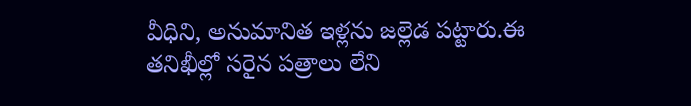వీధిని, అనుమానిత ఇళ్లను జల్లెడ పట్టారు.ఈ తనిఖీల్లో సరైన పత్రాలు లేని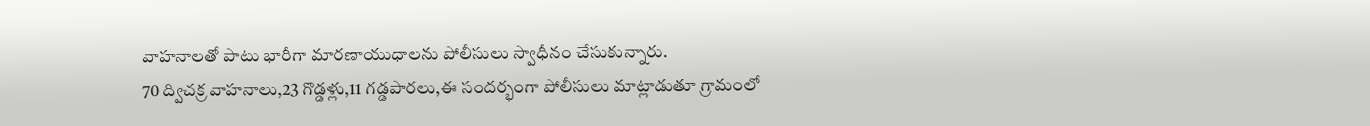వాహనాలతో పాటు భారీగా మారణాయుధాలను పోలీసులు స్వాధీనం చేసుకున్నారు.
70 ద్విచక్ర వాహనాలు,23 గొడ్డళ్లు,11 గడ్డపారలు,ఈ సందర్భంగా పోలీసులు మాట్లాడుతూ గ్రామంలో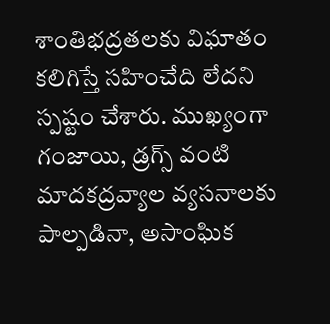శాంతిభద్రతలకు విఘాతం కలిగిస్తే సహించేది లేదని స్పష్టం చేశారు. ముఖ్యంగా గంజాయి, డ్రగ్స్ వంటి మాదకద్రవ్యాల వ్యసనాలకు పాల్పడినా, అసాంఘిక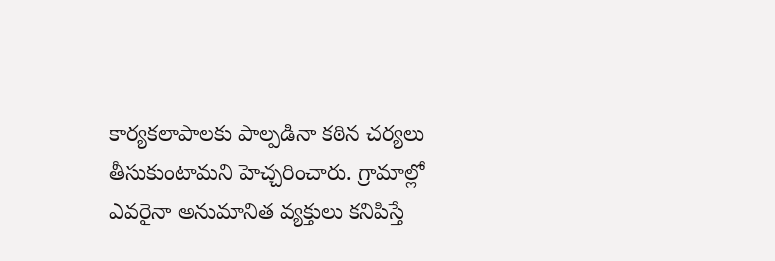కార్యకలాపాలకు పాల్పడినా కఠిన చర్యలు తీసుకుంటామని హెచ్చరించారు. గ్రామాల్లో ఎవరైనా అనుమానిత వ్యక్తులు కనిపిస్తే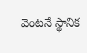వెంటనే స్థానిక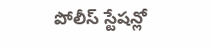పోలీస్ స్టేషన్లో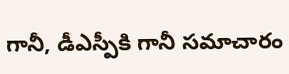గానీ, డీఎస్పీకి గానీ సమాచారం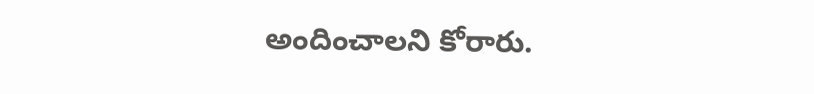అందించాలని కోరారు.